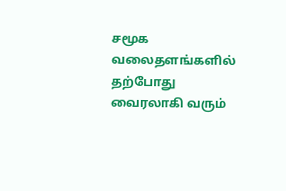சமூக வலைதளங்களில் தற்போது வைரலாகி வரும்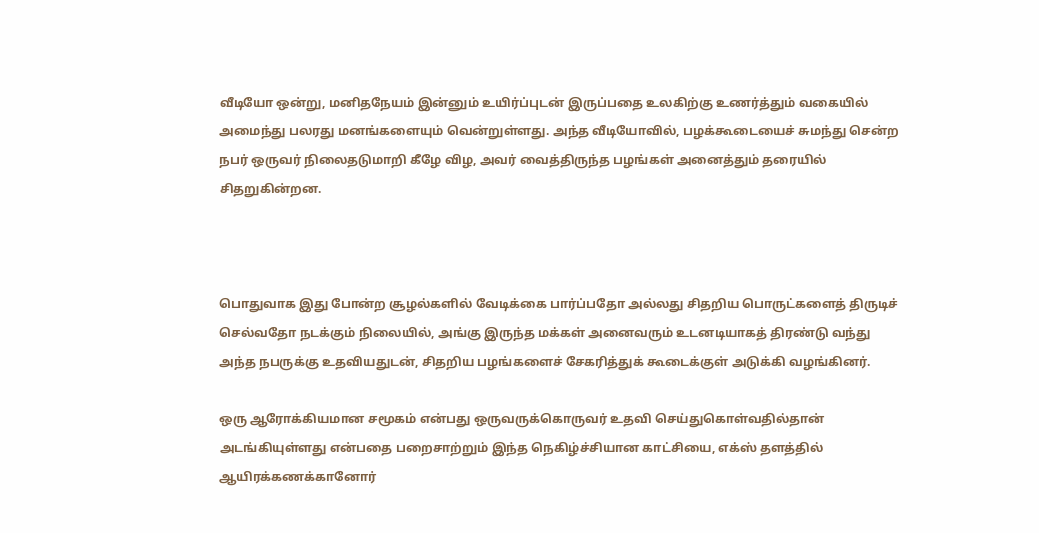வீடியோ ஒன்று, மனிதநேயம் இன்னும் உயிர்ப்புடன் இருப்பதை உலகிற்கு உணர்த்தும் வகையில் அமைந்து பலரது மனங்களையும் வென்றுள்ளது. அந்த வீடியோவில், பழக்கூடையைச் சுமந்து சென்ற நபர் ஒருவர் நிலைதடுமாறி கீழே விழ, அவர் வைத்திருந்த பழங்கள் அனைத்தும் தரையில் சிதறுகின்றன.



பொதுவாக இது போன்ற சூழல்களில் வேடிக்கை பார்ப்பதோ அல்லது சிதறிய பொருட்களைத் திருடிச் செல்வதோ நடக்கும் நிலையில், அங்கு இருந்த மக்கள் அனைவரும் உடனடியாகத் திரண்டு வந்து அந்த நபருக்கு உதவியதுடன், சிதறிய பழங்களைச் சேகரித்துக் கூடைக்குள் அடுக்கி வழங்கினர்.

ஒரு ஆரோக்கியமான சமூகம் என்பது ஒருவருக்கொருவர் உதவி செய்துகொள்வதில்தான் அடங்கியுள்ளது என்பதை பறைசாற்றும் இந்த நெகிழ்ச்சியான காட்சியை, எக்ஸ் தளத்தில் ஆயிரக்கணக்கானோர்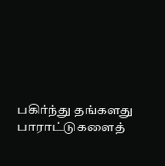பகிர்ந்து தங்களது பாராட்டுகளைத்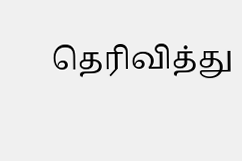தெரிவித்து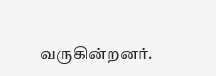வருகின்றனர்.